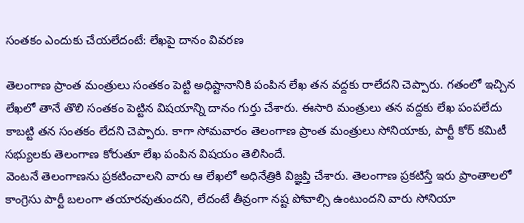సంతకం ఎందుకు చేయలేదంటే: లేఖపై దానం వివరణ

తెలంగాణ ప్రాంత మంత్రులు సంతకం పెట్టి అధిష్టానానికి పంపిన లేఖ తన వద్దకు రాలేదని చెప్పారు. గతంలో ఇచ్చిన లేఖలో తానే తొలి సంతకం పెట్టిన విషయాన్ని దానం గుర్తు చేశారు. ఈసారి మంత్రులు తన వద్దకు లేఖ పంపలేదు కాబట్టి తన సంతకం లేదని చెప్పారు. కాగా సోమవారం తెలంగాణ ప్రాంత మంత్రులు సోనియాకు, పార్టీ కోర్ కమిటీ సభ్యులకు తెలంగాణ కోరుతూ లేఖ పంపిన విషయం తెలిసిందే.
వెంటనే తెలంగాణను ప్రకటించాలని వారు ఆ లేఖలో అధినేత్రికి విజ్ఞప్తి చేశారు. తెలంగాణ ప్రకటిస్తే ఇరు ప్రాంతాలలో కాంగ్రెసు పార్టీ బలంగా తయారవుతుందని, లేదంటే తీవ్రంగా నష్ట పోవాల్సి ఉంటుందని వారు సోనియా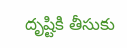దృష్టికి తీసుకు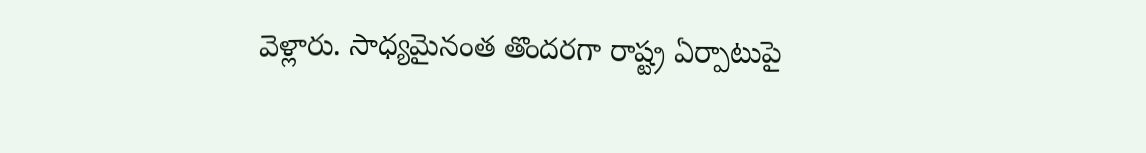వెళ్లారు. సాధ్యమైనంత తొందరగా రాష్ట్ర ఏర్పాటుపై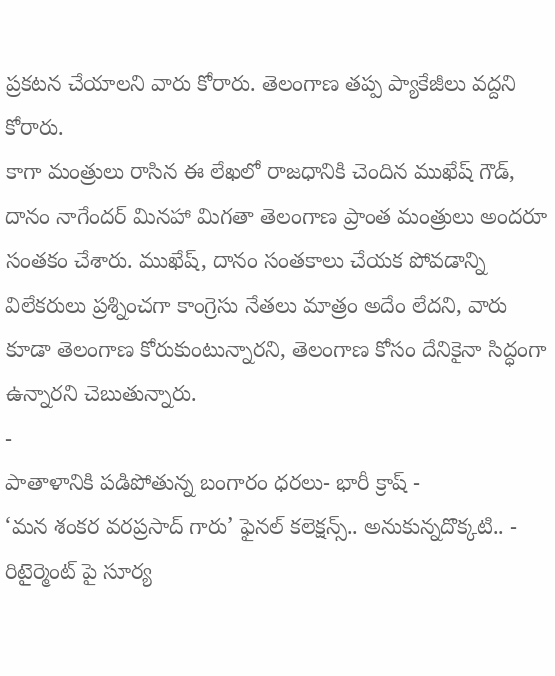ప్రకటన చేయాలని వారు కోరారు. తెలంగాణ తప్ప ప్యాకేజీలు వద్దని కోరారు.
కాగా మంత్రులు రాసిన ఈ లేఖలో రాజధానికి చెందిన ముఖేష్ గౌడ్, దానం నాగేందర్ మినహా మిగతా తెలంగాణ ప్రాంత మంత్రులు అందరూ సంతకం చేశారు. ముఖేష్, దానం సంతకాలు చేయక పోవడాన్ని విలేకరులు ప్రశ్నించగా కాంగ్రెసు నేతలు మాత్రం అదేం లేదని, వారు కూడా తెలంగాణ కోరుకుంటున్నారని, తెలంగాణ కోసం దేనికైనా సిద్ధంగా ఉన్నారని చెబుతున్నారు.
-
పాతాళానికి పడిపోతున్న బంగారం ధరలు- భారీ క్రాష్ -
‘మన శంకర వరప్రసాద్ గారు’ ఫైనల్ కలెక్షన్స్.. అనుకున్నదొక్కటి.. -
రిటైర్మెంట్ పై సూర్య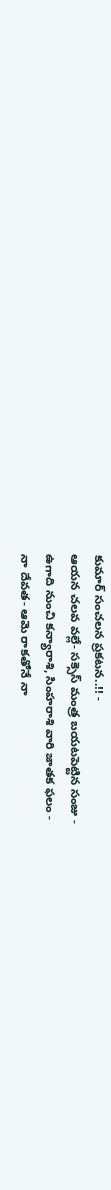కుమార్ సంచలన ప్రకటన..!! -
ఆయన చలవ వల్లే- సక్సెస్ మంత్ర బయటపెట్టిన సంజు -
ఉగాది నుంచి కన్యారాశి, సింహరాశి వారి జాతక ఫలం -
నా దేవత- ఆమె రాకతోనే నా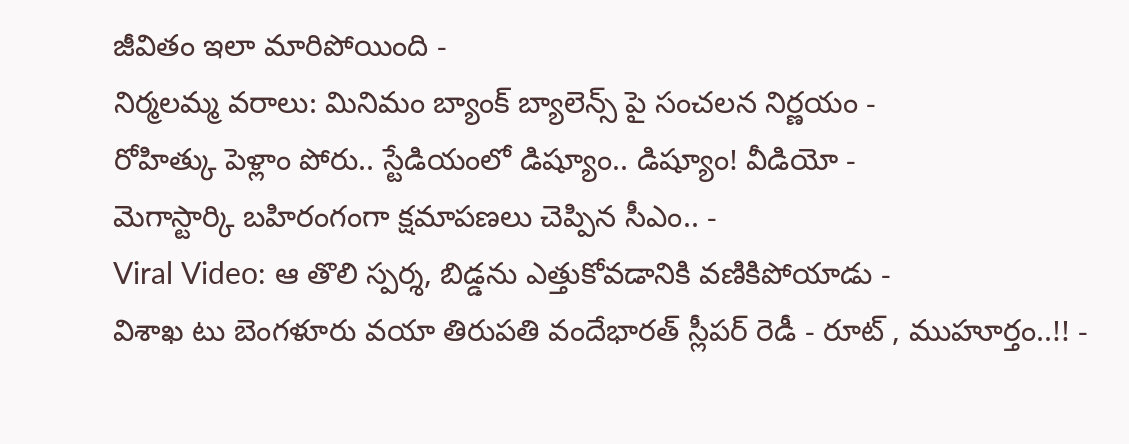జీవితం ఇలా మారిపోయింది -
నిర్మలమ్మ వరాలు: మినిమం బ్యాంక్ బ్యాలెన్స్ పై సంచలన నిర్ణయం -
రోహిత్కు పెళ్లాం పోరు.. స్టేడియంలో డిష్యూం.. డిష్యూం! వీడియో -
మెగాస్టార్కి బహిరంగంగా క్షమాపణలు చెప్పిన సీఎం.. -
Viral Video: ఆ తొలి స్పర్శ, బిడ్డను ఎత్తుకోవడానికి వణికిపోయాడు -
విశాఖ టు బెంగళూరు వయా తిరుపతి వందేభారత్ స్లీపర్ రెడీ - రూట్ , ముహూర్తం..!! -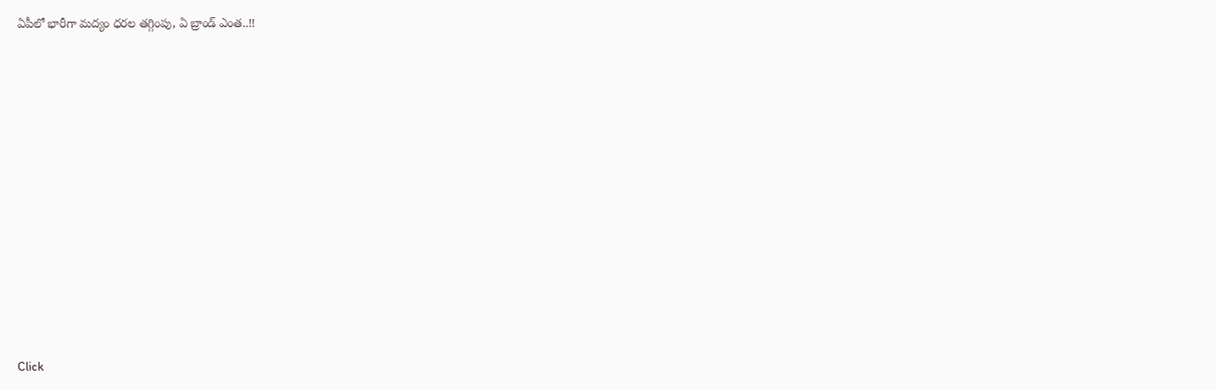ఏపీలో భారీగా మద్యం ధరల తగ్గింపు, ఏ బ్రాండ్ ఎంత..!!












Click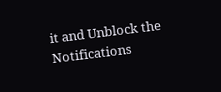it and Unblock the Notifications